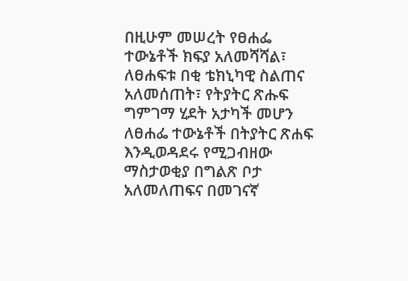በዚሁም መሠረት የፀሐፌ ተውኔቶች ክፍያ አለመሻሻል፣ ለፀሐፍቱ በቂ ቴክኒካዊ ስልጠና አለመሰጠት፣ የትያትር ጽሑፍ ግምገማ ሂደት አታካች መሆን ለፀሐፌ ተውኔቶች በትያትር ጽሐፍ እንዲወዳደሩ የሚጋብዘው ማስታወቂያ በግልጽ ቦታ አለመለጠፍና በመገናኛ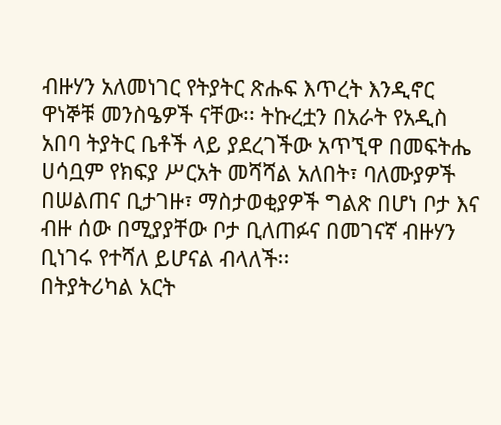ብዙሃን አለመነገር የትያትር ጽሑፍ እጥረት እንዲኖር ዋነኞቹ መንስዔዎች ናቸው፡፡ ትኩረቷን በአራት የአዲስ አበባ ትያትር ቤቶች ላይ ያደረገችው አጥኚዋ በመፍትሔ ሀሳቧም የክፍያ ሥርአት መሻሻል አለበት፣ ባለሙያዎች በሠልጠና ቢታገዙ፣ ማስታወቂያዎች ግልጽ በሆነ ቦታ እና ብዙ ሰው በሚያያቸው ቦታ ቢለጠፉና በመገናኛ ብዙሃን ቢነገሩ የተሻለ ይሆናል ብላለች፡፡
በትያትሪካል አርት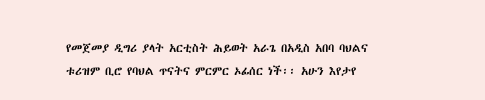የመጀመያ ዲግሪ ያላት አርቲስት ሕይወት አራጌ በአዲስ አበባ ባህልና ቱሪዝም ቢሮ የባህል ጥናትና ምርምር ኦፊሰር ነች፡፡ አሁን እየታየ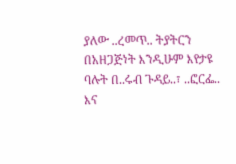ያለው ..ረመጥ.. ትያትርን በአዘጋጅነት እንዲሁም እየታዩ ባሉት በ..ሩብ ጉዳይ..፣ ..ፎርፌ.. እና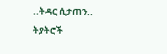..ትዳር ሲታጠን.. ትያትሮች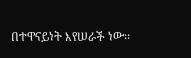በተዋናይነት እየሠራች ነው፡፡